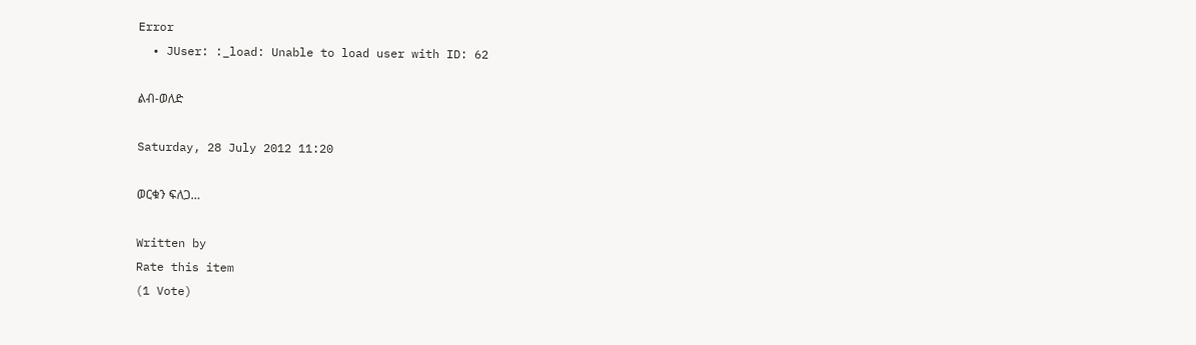Error
  • JUser: :_load: Unable to load user with ID: 62

ልብ-ወለድ

Saturday, 28 July 2012 11:20

ወርቁን ፍለጋ…

Written by
Rate this item
(1 Vote)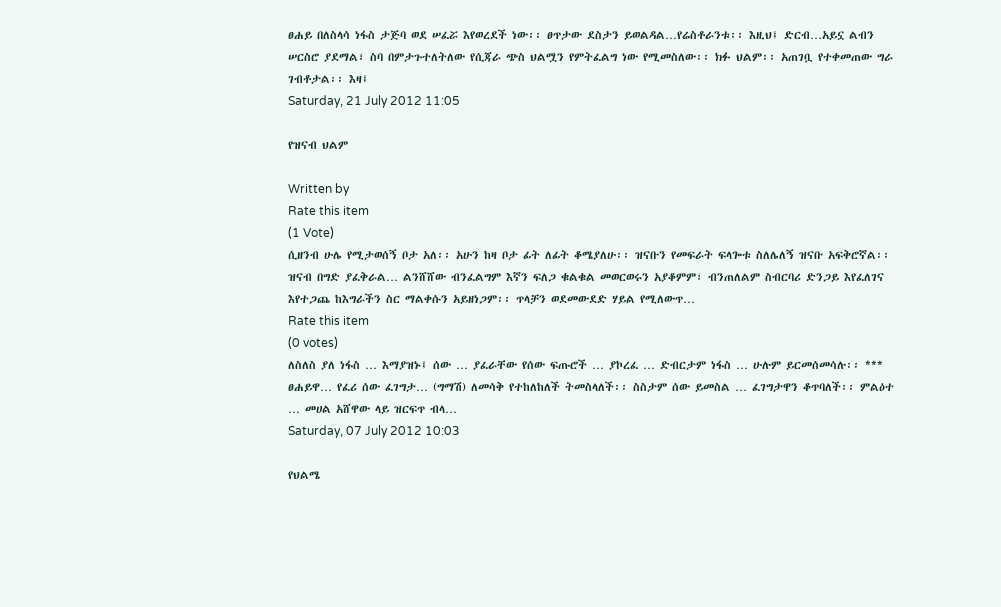ፀሐይ በለስላሳ ነፋስ ታጅባ ወደ ሠፈሯ እየወረደች ነው፡፡ ፀጥታው ደስታን ይወልዳል…የሬስቶራንቱ፡፡ እዚህ፤ ድርብ…አይኗ ልብን ሠርስሮ ያደማል፣ ስባ በምታጉተለትለው የሲጃራ ጭስ ህልሟን የምትፈልግ ነው የሚመስለው፡፡ ክፉ ህልም፡፡ አጠገቧ የተቀመጠው ግራ ገብቶታል፡፡ እዛ፤
Saturday, 21 July 2012 11:05

የዝናብ ህልም

Written by
Rate this item
(1 Vote)
ሲዘንብ ሁሌ የሚታወሰኝ ቦታ አለ፡፡ አሁን ከዛ ቦታ ፊት ለፊት ቆሜያለሁ፡፡ ዝናቡን የመፍራት ፍላጐቱ ስለሌለኝ ዝናቡ አፍቅሮኛል፡፡ ዝናብ በግድ ያፈቅራል… ልንሸሸው ብንፈልግም እኛን ፍለጋ ቁልቁል መወርወሩን አያቆምም፣ ብንጠለልም ስብርባሪ ድንጋይ እየፈለገና እየተጋጨ ከእግራችን ስር ማልቀሱን አይዘነጋም፡፡ ጥላቻን ወደመውደድ ሃይል የሚለውጥ…
Rate this item
(0 votes)
ለስለስ ያለ ነፋስ … እማያዝኑ፤ ሰው … ያፈራቸው የሰው ፍጡሮች … ያኮረፈ … ድብርታም ነፋስ … ሁሉም ይርመሰመሳሉ፡፡ *** ፀሐይዋ… የፈሪ ሰው ፈገግታ… (ግማሽ) ለመሳቅ የተከለከለች ትመስላለች፡፡ ስስታም ሰው ይመስል … ፈገግታዋን ቆጥባለች፡፡ ምልዕተ … መሀል አሸዋው ላይ ዝርፍጥ ብላ…
Saturday, 07 July 2012 10:03

የህልሜ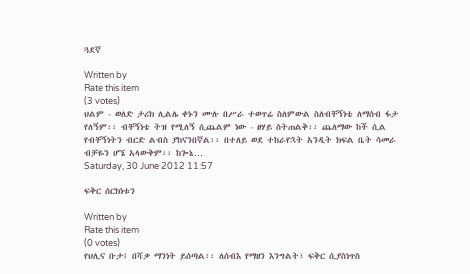ጓደኛ

Written by
Rate this item
(3 votes)
ህልም - ወለድ ታሪክ ሊልሌ ቀኑን ሙሉ በሥራ ተወጥሬ ስለምውል ስለብቸኝነቴ ለማሰብ ፋታ የለኝም፡፡ ብቸኝነቴ ትዝ የሚለኝ ሲጨልም ነው - ፀሃይ ስትጠልቅ፡፡ ጨለማው ከች ሲል የብቸኝነትን ብርድ ልብስ ያከናንበኛል፡፡ በተለይ ወደ ተከራየኋት አንዲት ክፍል ቤት ሳመራ ብቻዬን ሆኜ አላውቅም፡፡ ከጐኔ…
Saturday, 30 June 2012 11:57

ፍቅር ሰርክነቱን

Written by
Rate this item
(0 votes)
የህሊና ቡታ፤ በሻቃ ማንነት ይሰጣል፡፡ ለሰብእ የማዘን እንግልት፣ ፍቅር ሲያስነጥስ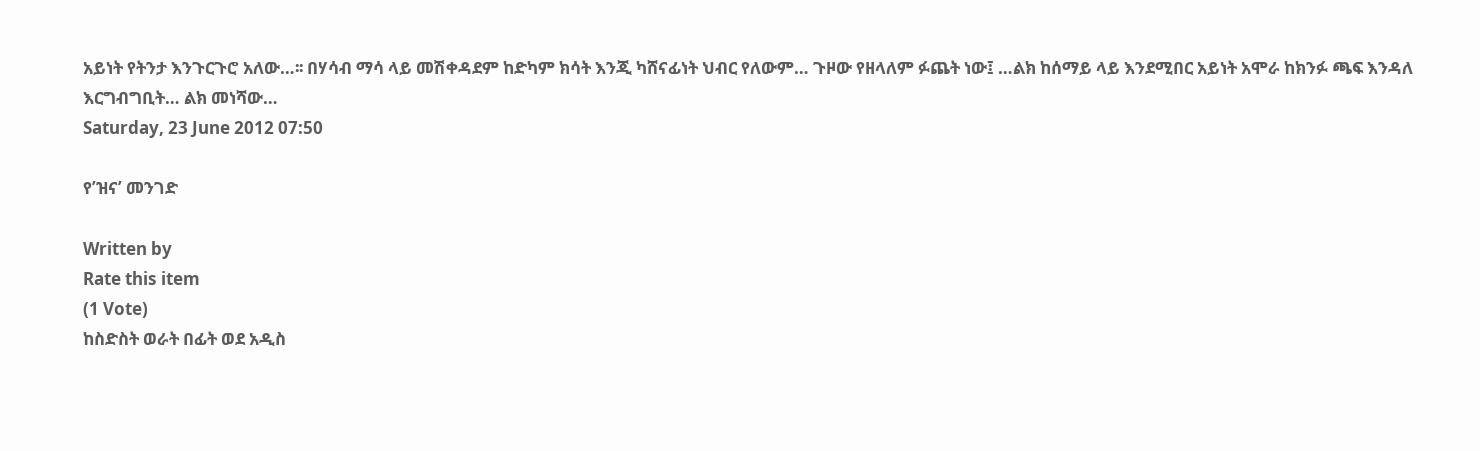አይነት የትንታ እንጉርጉሮ አለው…፡፡ በሃሳብ ማሳ ላይ መሽቀዳደም ከድካም ክሳት እንጂ ካሸናፊነት ህብር የለውም… ጉዞው የዘላለም ፉጨት ነው፤ …ልክ ከሰማይ ላይ እንደሚበር አይነት አሞራ ከክንፉ ጫፍ እንዳለ እርግብግቢት… ልክ መነሻው…
Saturday, 23 June 2012 07:50

የ’ዝና’ መንገድ

Written by
Rate this item
(1 Vote)
ከስድስት ወራት በፊት ወደ አዲስ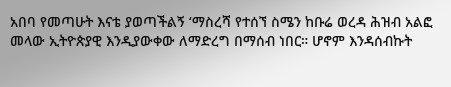አበባ የመጣሁት እናቴ ያወጣችልኝ ‘ማስረሻ የተሰኘ ስሜን ከቡሬ ወረዳ ሕዝብ አልፎ መላው ኢትዮጵያዊ እንዲያውቀው ለማድረግ በማሰብ ነበር። ሆኖም እንዳሰብኩት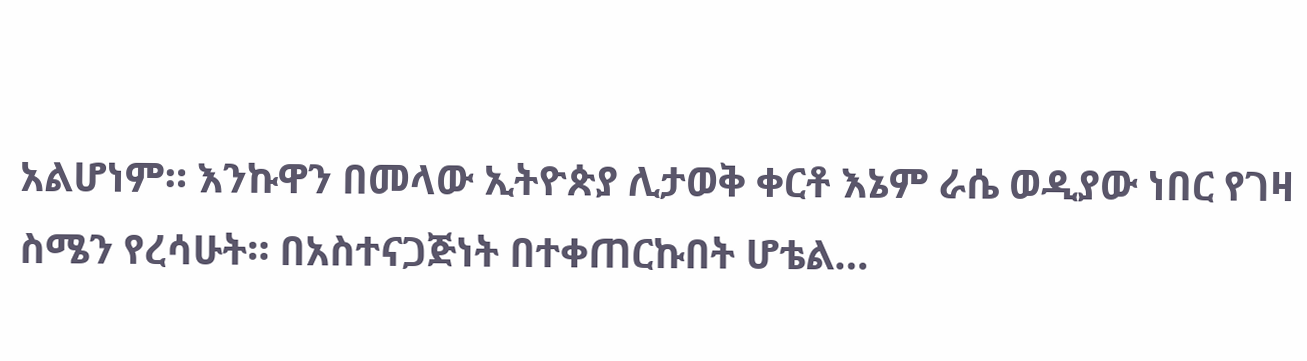አልሆነም። እንኩዋን በመላው ኢትዮጵያ ሊታወቅ ቀርቶ እኔም ራሴ ወዲያው ነበር የገዛ ስሜን የረሳሁት። በአስተናጋጅነት በተቀጠርኩበት ሆቴል…